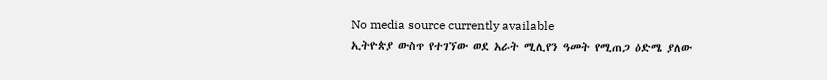No media source currently available
ኢትዮጵያ ውስጥ የተገኘው ወደ አራት ሚሊየን ዓመት የሚጠጋ ዕድሜ ያለው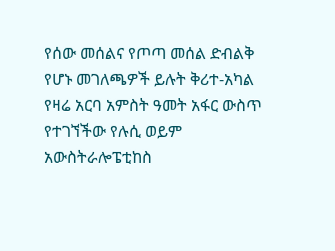የሰው መሰልና የጦጣ መሰል ድብልቅ የሆኑ መገለጫዎች ይሉት ቅሪተ-አካል የዛሬ አርባ አምስት ዓመት አፋር ውስጥ የተገኘችው የሉሲ ወይም አውስትራሎፔቲከስ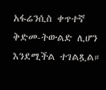አፋሬንሲስ ቀጥተኛ ቅድመ-ትውልድ ሊሆን እንደሚችል ተገልጿል።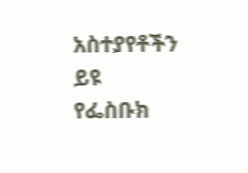አስተያየቶችን ይዩ
የፌስቡክ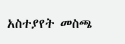አስተያየት መስጫ